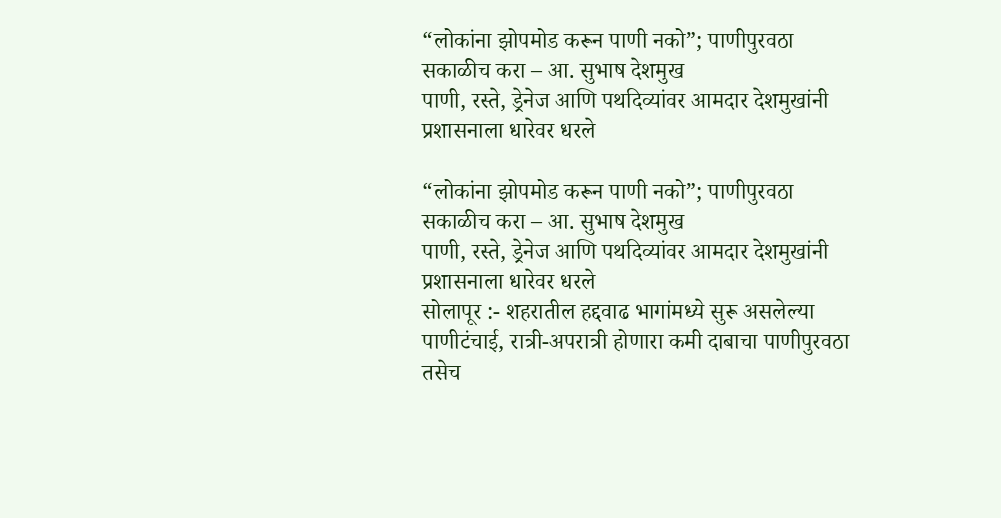“लोकांना झोपमोड करून पाणी नको”; पाणीपुरवठा सकाळीच करा – आ. सुभाष देशमुख
पाणी, रस्ते, ड्रेनेज आणि पथदिव्यांवर आमदार देशमुखांनी प्रशासनाला धारेवर धरले

“लोकांना झोपमोड करून पाणी नको”; पाणीपुरवठा सकाळीच करा – आ. सुभाष देशमुख
पाणी, रस्ते, ड्रेनेज आणि पथदिव्यांवर आमदार देशमुखांनी प्रशासनाला धारेवर धरले
सोलापूर :- शहरातील हद्दवाढ भागांमध्ये सुरू असलेल्या पाणीटंचाई, रात्री-अपरात्री होणारा कमी दाबाचा पाणीपुरवठा तसेच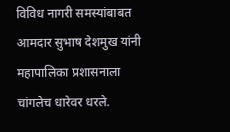विविध नागरी समस्यांबाबत आमदार सुभाष देशमुख यांनी महापालिका प्रशासनाला चांगलेच धारेवर धरले.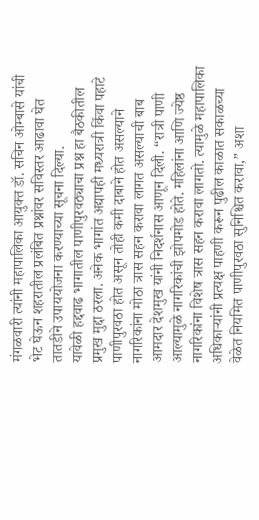मंगळवारी त्यांनी महापालिका आयुक्त डॉ. सचिन ओम्बासे यांची भेट घेऊन शहरातील प्रलंबित प्रश्नांवर सविस्तर आढावा घेत तातडीने उपाययोजना करण्याच्या सूचना दिल्या.
यावेळी हद्दवाढ भागातील पाणीपुरवठ्याचा प्रश्न हा बैठकीतील प्रमुख मुद्दा ठरला. अनेक भागांत अद्यापही मध्यरात्री किंवा पहाटे पाणीपुरवठा होत असून तोही कमी दाबाने होत असल्याने नागरिकांना मोठा त्रास सहन करावा लागत असल्याची बाब आमदार देशमुख यांनी निदर्शनास आणून दिली. “रात्री पाणी आल्यामुळे नागरिकांची झोपमोड होते. महिलांना आणि ज्येष्ठ नागरिकांना विशेष त्रास सहन करावा लागतो. त्यामुळे महापालिका अधिकाऱ्यांनी प्रत्यक्ष पाहणी करून पुढील काळात सकाळच्या वेळेत नियमित पाणीपुरवठा सुनिश्चित करावा,” अशा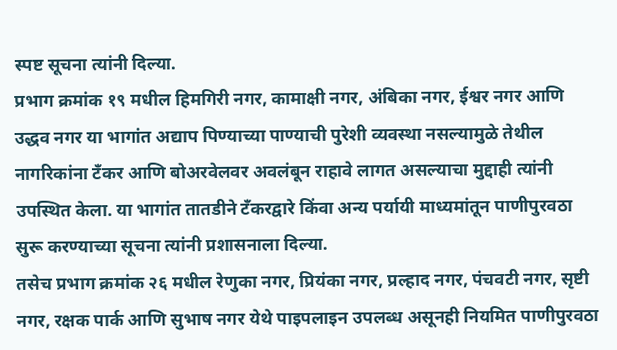स्पष्ट सूचना त्यांनी दिल्या.
प्रभाग क्रमांक १९ मधील हिमगिरी नगर, कामाक्षी नगर, अंबिका नगर, ईश्वर नगर आणि उद्धव नगर या भागांत अद्याप पिण्याच्या पाण्याची पुरेशी व्यवस्था नसल्यामुळे तेथील नागरिकांना टँकर आणि बोअरवेलवर अवलंबून राहावे लागत असल्याचा मुद्दाही त्यांनी उपस्थित केला. या भागांत तातडीने टँकरद्वारे किंवा अन्य पर्यायी माध्यमांतून पाणीपुरवठा सुरू करण्याच्या सूचना त्यांनी प्रशासनाला दिल्या.
तसेच प्रभाग क्रमांक २६ मधील रेणुका नगर, प्रियंका नगर, प्रल्हाद नगर, पंचवटी नगर, सृष्टी नगर, रक्षक पार्क आणि सुभाष नगर येथे पाइपलाइन उपलब्ध असूनही नियमित पाणीपुरवठा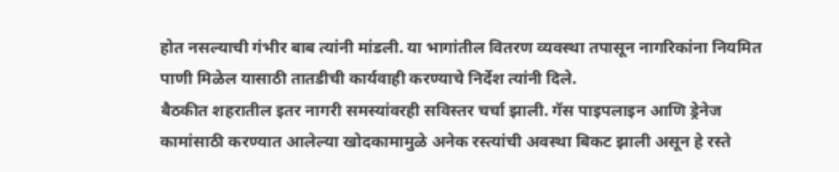होत नसल्याची गंभीर बाब त्यांनी मांडली. या भागांतील वितरण व्यवस्था तपासून नागरिकांना नियमित पाणी मिळेल यासाठी तातडीची कार्यवाही करण्याचे निर्देश त्यांनी दिले.
बैठकीत शहरातील इतर नागरी समस्यांवरही सविस्तर चर्चा झाली. गॅस पाइपलाइन आणि ड्रेनेज कामांसाठी करण्यात आलेल्या खोदकामामुळे अनेक रस्त्यांची अवस्था बिकट झाली असून हे रस्ते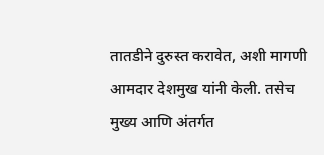तातडीने दुरुस्त करावेत, अशी मागणी आमदार देशमुख यांनी केली. तसेच मुख्य आणि अंतर्गत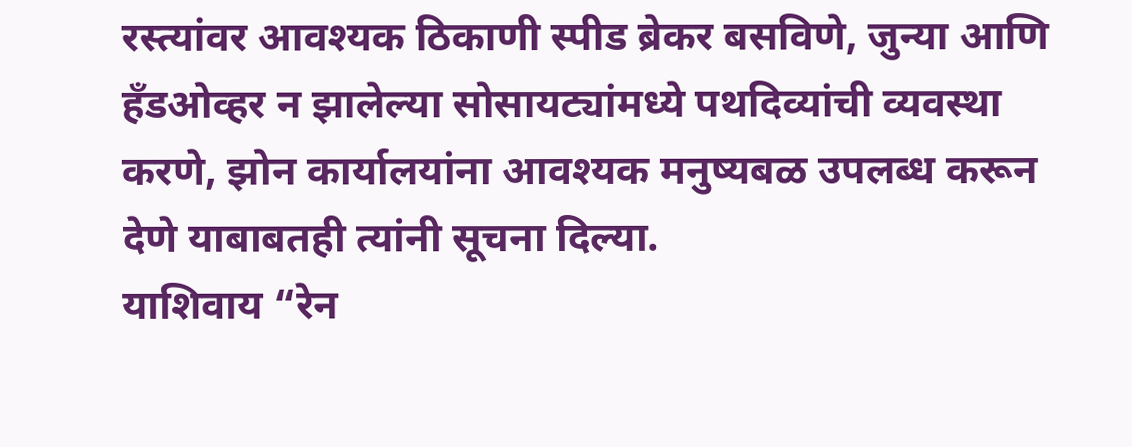रस्त्यांवर आवश्यक ठिकाणी स्पीड ब्रेकर बसविणे, जुन्या आणि हँडओव्हर न झालेल्या सोसायट्यांमध्ये पथदिव्यांची व्यवस्था करणे, झोन कार्यालयांना आवश्यक मनुष्यबळ उपलब्ध करून देणे याबाबतही त्यांनी सूचना दिल्या.
याशिवाय “रेन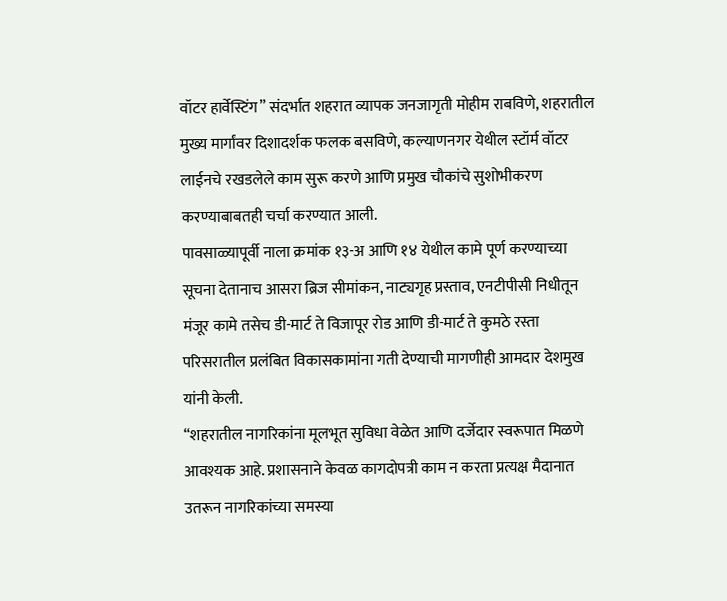वॉटर हार्वेस्टिंग” संदर्भात शहरात व्यापक जनजागृती मोहीम राबविणे, शहरातील मुख्य मार्गांवर दिशादर्शक फलक बसविणे, कल्याणनगर येथील स्टॉर्म वॉटर लाईनचे रखडलेले काम सुरू करणे आणि प्रमुख चौकांचे सुशोभीकरण करण्याबाबतही चर्चा करण्यात आली.
पावसाळ्यापूर्वी नाला क्रमांक १३-अ आणि १४ येथील कामे पूर्ण करण्याच्या सूचना देतानाच आसरा ब्रिज सीमांकन, नाट्यगृह प्रस्ताव, एनटीपीसी निधीतून मंजूर कामे तसेच डी-मार्ट ते विजापूर रोड आणि डी-मार्ट ते कुमठे रस्ता परिसरातील प्रलंबित विकासकामांना गती देण्याची मागणीही आमदार देशमुख यांनी केली.
“शहरातील नागरिकांना मूलभूत सुविधा वेळेत आणि दर्जेदार स्वरूपात मिळणे आवश्यक आहे. प्रशासनाने केवळ कागदोपत्री काम न करता प्रत्यक्ष मैदानात उतरून नागरिकांच्या समस्या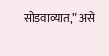सोडवाव्यात,” असे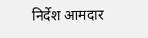निर्देश आमदार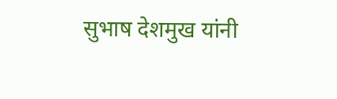सुभाष देशमुख यांनी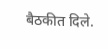बैठकीत दिले.